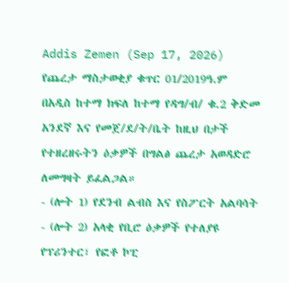Addis Zemen (Sep 17, 2026)
የጨረታ ማስታወቂያ ቁጥር 01/2019ዓ.ም
በአዲስ ከተማ ክፍለ ከተማ የዳግ/ብ/ ቁ.2 ቅድመ አንደኛ እና የመጀ/ደ/ት/ቤት ከዚህ በታች የተዘረዘሩትን ዕቃዎች በግልፅ ጨረታ አወዳድሮ ለመግዛት ይፈልጋል።
- (ሎት 1) የደንብ ልብስ እና የስፖርት አልባሳት
- (ሎት 2) አላቂ የቢሮ ዕቃዎች የተለያዩ የፕሪንተር፣ የፎቶ ኮፒ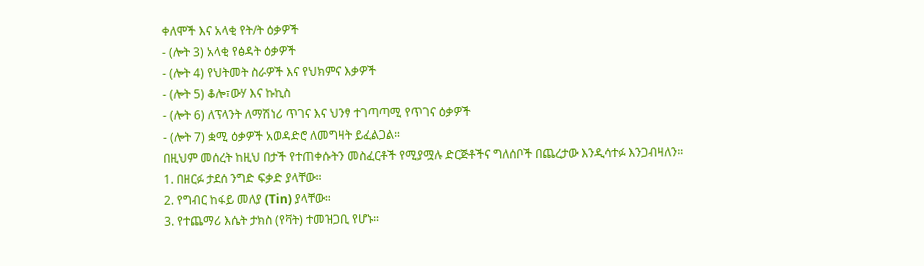ቀለሞች እና አላቂ የት/ት ዕቃዎች
- (ሎት 3) አላቂ የፅዳት ዕቃዎች
- (ሎት 4) የህትመት ስራዎች እና የህክምና እቃዎች
- (ሎት 5) ቆሎ፣ውሃ እና ኩኪስ
- (ሎት 6) ለፕላንት ለማሽነሪ ጥገና እና ህንፃ ተገጣጣሚ የጥገና ዕቃዎች
- (ሎት 7) ቋሚ ዕቃዎች አወዳድሮ ለመግዛት ይፈልጋል።
በዚህም መሰረት ከዚህ በታች የተጠቀሱትን መስፈርቶች የሚያሟሉ ድርጅቶችና ግለሰቦች በጨረታው እንዲሳተፉ እንጋብዛለን።
1. በዘርፉ ታደሰ ንግድ ፍቃድ ያላቸው።
2. የግብር ከፋይ መለያ (Tin) ያላቸው።
3. የተጨማሪ እሴት ታክስ (የቫት) ተመዝጋቢ የሆኑ።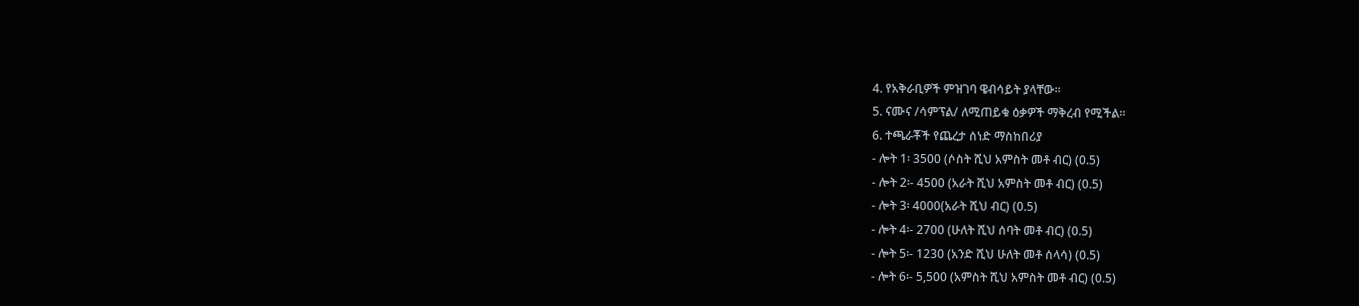4. የአቅራቢዎች ምዝገባ ዌብሳይት ያላቸው።
5. ናሙና /ሳምፕል/ ለሚጠይቁ ዕቃዎች ማቅረብ የሚችል።
6. ተጫራቾች የጨረታ ሰነድ ማስከበሪያ
- ሎት 1፡ 3500 (ሶስት ሺህ አምስት መቶ ብር) (0.5)
- ሎት 2፡- 4500 (አራት ሺህ አምስት መቶ ብር) (0.5)
- ሎት 3፡ 4000(አራት ሺህ ብር) (0.5)
- ሎት 4፡- 2700 (ሁለት ሺህ ሰባት መቶ ብር) (0.5)
- ሎት 5፡- 1230 (አንድ ሺህ ሁለት መቶ ሰላሳ) (0.5)
- ሎት 6፡- 5,500 (አምስት ሺህ አምስት መቶ ብር) (0.5)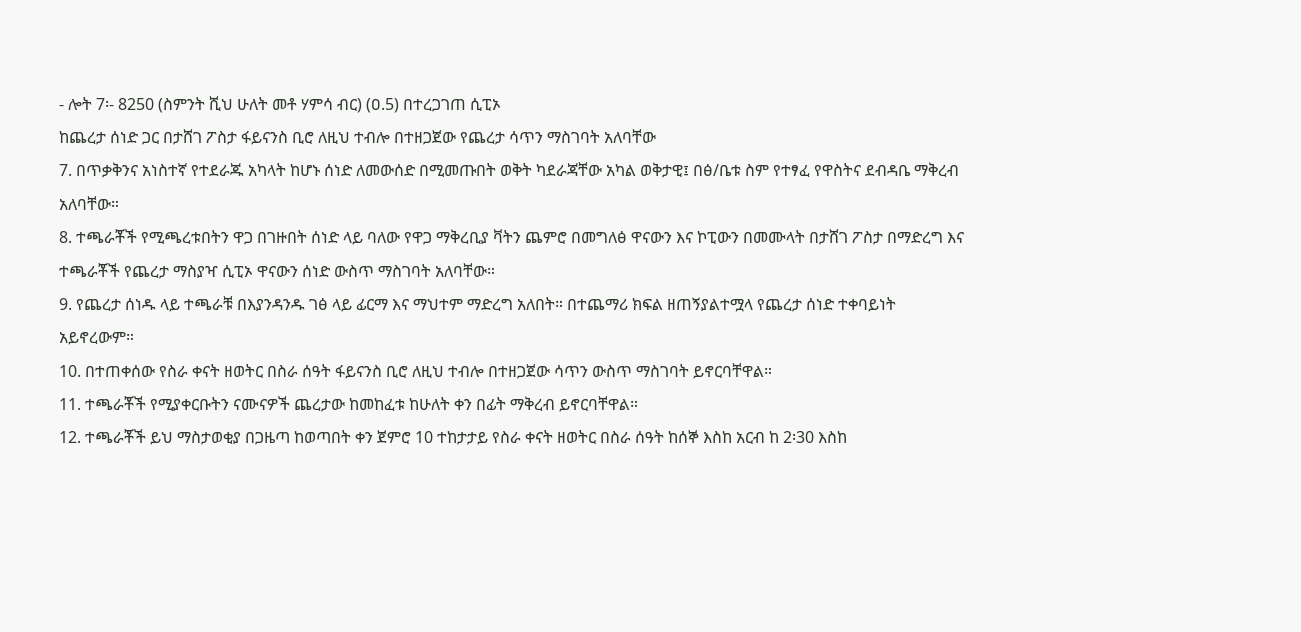- ሎት 7፡- 8250 (ስምንት ሺህ ሁለት መቶ ሃምሳ ብር) (ዐ.5) በተረጋገጠ ሲፒኦ
ከጨረታ ሰነድ ጋር በታሸገ ፖስታ ፋይናንስ ቢሮ ለዚህ ተብሎ በተዘጋጀው የጨረታ ሳጥን ማስገባት አለባቸው
7. በጥቃቅንና አነስተኛ የተደራጁ አካላት ከሆኑ ሰነድ ለመውሰድ በሚመጡበት ወቅት ካደራጃቸው አካል ወቅታዊ፤ በፅ/ቤቱ ስም የተፃፈ የዋስትና ደብዳቤ ማቅረብ አለባቸው።
8. ተጫራቾች የሚጫረቱበትን ዋጋ በገዙበት ሰነድ ላይ ባለው የዋጋ ማቅረቢያ ቫትን ጨምሮ በመግለፅ ዋናውን እና ኮፒውን በመሙላት በታሸገ ፖስታ በማድረግ እና ተጫራቾች የጨረታ ማስያዣ ሲፒኦ ዋናውን ሰነድ ውስጥ ማስገባት አለባቸው።
9. የጨረታ ሰነዱ ላይ ተጫራቹ በእያንዳንዱ ገፅ ላይ ፊርማ እና ማህተም ማድረግ አለበት። በተጨማሪ ክፍል ዘጠኝያልተሟላ የጨረታ ሰነድ ተቀባይነት አይኖረውም።
10. በተጠቀሰው የስራ ቀናት ዘወትር በስራ ሰዓት ፋይናንስ ቢሮ ለዚህ ተብሎ በተዘጋጀው ሳጥን ውስጥ ማስገባት ይኖርባቸዋል።
11. ተጫራቾች የሚያቀርቡትን ናሙናዎች ጨረታው ከመከፈቱ ከሁለት ቀን በፊት ማቅረብ ይኖርባቸዋል።
12. ተጫራቾች ይህ ማስታወቂያ በጋዜጣ ከወጣበት ቀን ጀምሮ 10 ተከታታይ የስራ ቀናት ዘወትር በስራ ሰዓት ከሰኞ እስከ አርብ ከ 2፡30 እስከ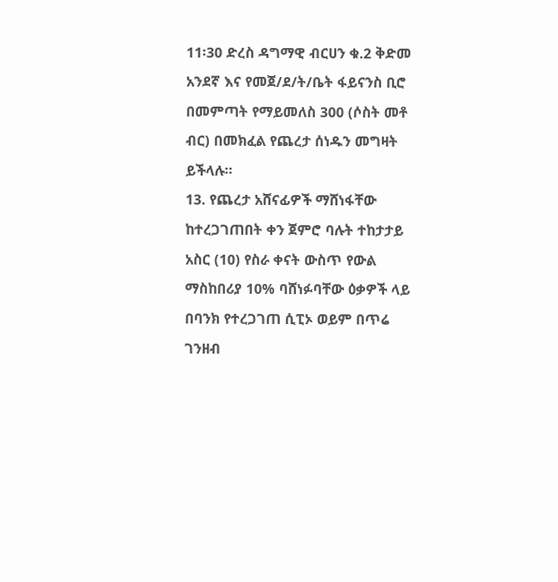11፡30 ድረስ ዳግማዊ ብርሀን ቁ.2 ቅድመ አንደኛ እና የመጀ/ደ/ት/ቤት ፋይናንስ ቢሮ በመምጣት የማይመለስ 300 (ሶስት መቶ ብር) በመክፈል የጨረታ ሰነዱን መግዛት ይችላሉ።
13. የጨረታ አሸናፊዎች ማሸነፋቸው ከተረጋገጠበት ቀን ጀምሮ ባሉት ተከታታይ አስር (10) የስራ ቀናት ውስጥ የውል ማስከበሪያ 10% ባሸነፉባቸው ዕቃዎች ላይ በባንክ የተረጋገጠ ሲፒኦ ወይም በጥሬ ገንዘብ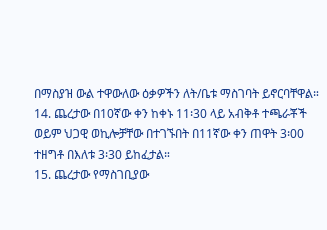በማስያዝ ውል ተዋውለው ዕቃዎችን ለት/ቤቱ ማስገባት ይኖርባቸዋል።
14. ጨረታው በ10ኛው ቀን ከቀኑ 11፡30 ላይ አብቅቶ ተጫራቾች ወይም ህጋዊ ወኪሎቻቸው በተገኙበት በ11ኛው ቀን ጠዋት 3፡00 ተዘግቶ በእለቱ 3፡30 ይከፈታል።
15. ጨረታው የማስገቢያው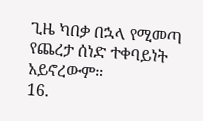ጊዜ ካበቃ በኋላ የሚመጣ የጨረታ ሰነድ ተቀባይነት አይኖረውም።
16.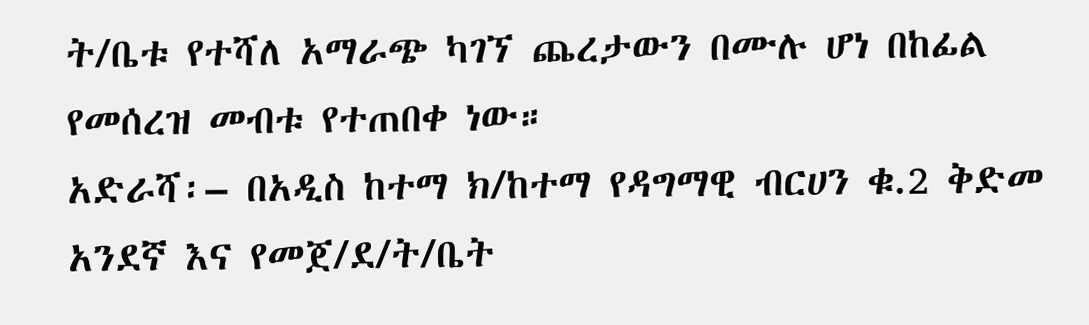ት/ቤቱ የተሻለ አማራጭ ካገኘ ጨረታውን በሙሉ ሆነ በከፊል የመሰረዝ መብቱ የተጠበቀ ነው።
አድራሻ፡– በአዲስ ከተማ ክ/ከተማ የዳግማዊ ብርሀን ቁ.2 ቅድመ አንደኛ እና የመጀ/ደ/ት/ቤት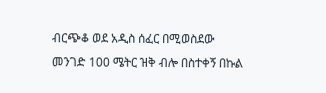ብርጭቆ ወደ አዲስ ሰፈር በሚወስደው መንገድ 100 ሜትር ዝቅ ብሎ በስተቀኝ በኩል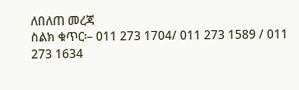ለበለጠ መረጃ
ስልክ ቁጥር፡– 011 273 1704/ 011 273 1589 / 011 273 1634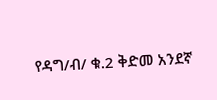የዳግ/ብ/ ቁ.2 ቅድመ አንደኛ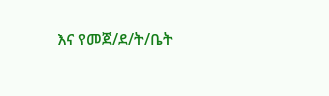እና የመጀ/ደ/ት/ቤት